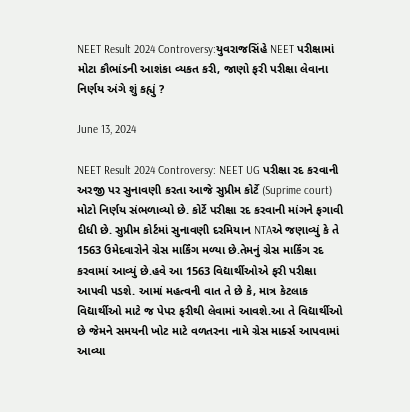NEET Result 2024 Controversy:યુવરાજસિંહે NEET પરીક્ષામાં મોટા કૌભાંડની આશંકા વ્યકત કરી, જાણો ફરી પરીક્ષા લેવાના નિર્ણય અંગે શું કહ્યું ?

June 13, 2024

NEET Result 2024 Controversy: NEET UG પરીક્ષા રદ કરવાની અરજી પર સુનાવણી કરતા આજે સુપ્રીમ કોર્ટે (Suprime court) મોટો નિર્ણય સંભળાવ્યો છે. કોર્ટે પરીક્ષા રદ કરવાની માંગને ફગાવી દીધી છે. સુપ્રીમ કોર્ટમાં સુનાવણી દરમિયાન NTAએ જણાવ્યું કે તે 1563 ઉમેદવારોને ગ્રેસ માર્કિંગ મળ્યા છે.તેમનું ગ્રેસ માર્કિંગ રદ કરવામાં આવ્યું છે.હવે આ 1563 વિદ્યાર્થીઓએ ફરી પરીક્ષા આપવી પડશે. આમાં મહત્વની વાત તે છે કે, માત્ર કેટલાક વિદ્યાર્થીઓ માટે જ પેપર ફરીથી લેવામાં આવશે.આ તે વિદ્યાર્થીઓ છે જેમને સમયની ખોટ માટે વળતરના નામે ગ્રેસ માર્ક્સ આપવામાં આવ્યા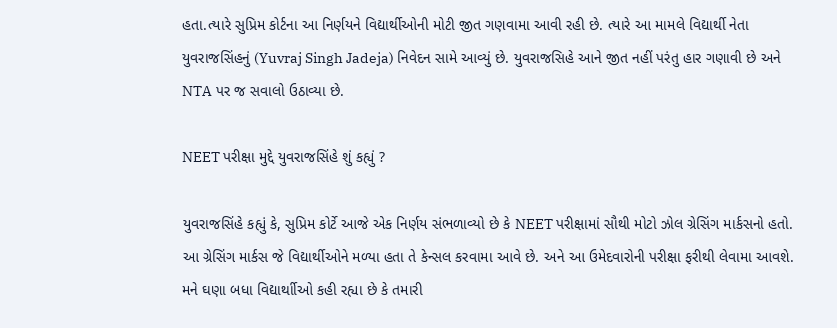હતા.ત્યારે સુપ્રિમ કોર્ટના આ નિર્ણયને વિદ્યાર્થીઓની મોટી જીત ગણવામા આવી રહી છે. ત્યારે આ મામલે વિદ્યાર્થી નેતા યુવરાજસિંહનું (Yuvraj Singh Jadeja) નિવેદન સામે આવ્યું છે. યુવરાજસિહે આને જીત નહીં પરંતુ હાર ગણાવી છે અને NTA પર જ સવાલો ઉઠાવ્યા છે.

NEET પરીક્ષા મુદ્દે યુવરાજસિંહે શું કહ્યું ?

યુવરાજસિંહે કહ્યું કે, સુપ્રિમ કોર્ટે આજે એક નિર્ણય સંભળાવ્યો છે કે NEET પરીક્ષામાં સૌથી મોટો ઝોલ ગ્રેસિંગ માર્કસનો હતો. આ ગ્રેસિંગ માર્કસ જે વિદ્યાર્થીઓને મળ્યા હતા તે કેન્સલ કરવામા આવે છે. અને આ ઉમેદવારોની પરીક્ષા ફરીથી લેવામા આવશે. મને ઘણા બધા વિદ્યાર્થાીઓ કહી રહ્યા છે કે તમારી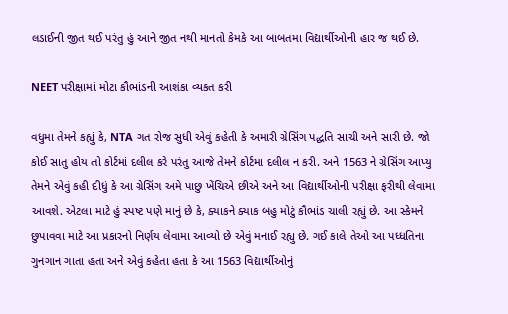લડાઈની જીત થઈ પરંતુ હું આને જીત નથી માનતો કેમકે આ બાબતમા વિદ્યાર્થીઓની હાર જ થઈ છે.

NEET પરીક્ષામાં મોટા કૌભાંડની આશંકા વ્યકત કરી

વધુમા તેમને કહ્યું કે, NTA ગત રોજ સુધી એવું કહેતી કે અમારી ગ્રેસિંગ પદ્ધતિ સાચી અને સારી છે. જો કોઈ સાતુ હોય તો કોર્ટમાં દલીલ કરે પરંતુ આજે તેમને કોર્ટમા દલીલ ન કરી. અને 1563 ને ગ્રેસિંગ આપ્યુ તેમને એવું કહી દીધું કે આ ગ્રેસિંગ અમે પાછુ ખેંચિએ છીએ અને આ વિદ્યાર્થીઓની પરીક્ષા ફરીથી લેવામા આવશે. એટલા માટે હું સ્પષ્ટ પણે માનું છે કે, ક્યાકને ક્યાક બહુ મોટું કૌભાંડ ચાલી રહ્યું છે. આ સ્કેમને છુપાવવા માટે આ પ્રકારનો નિર્ણય લેવામા આવ્યો છે એવું મનાઈ રહ્યુ છે. ગઈ કાલે તેઓ આ પધ્ધતિના ગુનગાન ગાતા હતા અને એવું કહેતા હતા કે આ 1563 વિદ્યાર્થીઓનું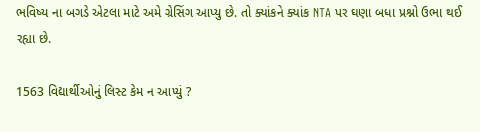ભવિષ્ય ના બગડે એટલા માટે અમે ગ્રેસિંગ આપ્યુ છે. તો ક્યાંકને ક્યાંક NTA પર ઘણા બધા પ્રશ્નો ઉભા થઈ રહ્યા છે.

1563 વિદ્યાર્થીઓનું લિસ્ટ કેમ ન આપ્યું ?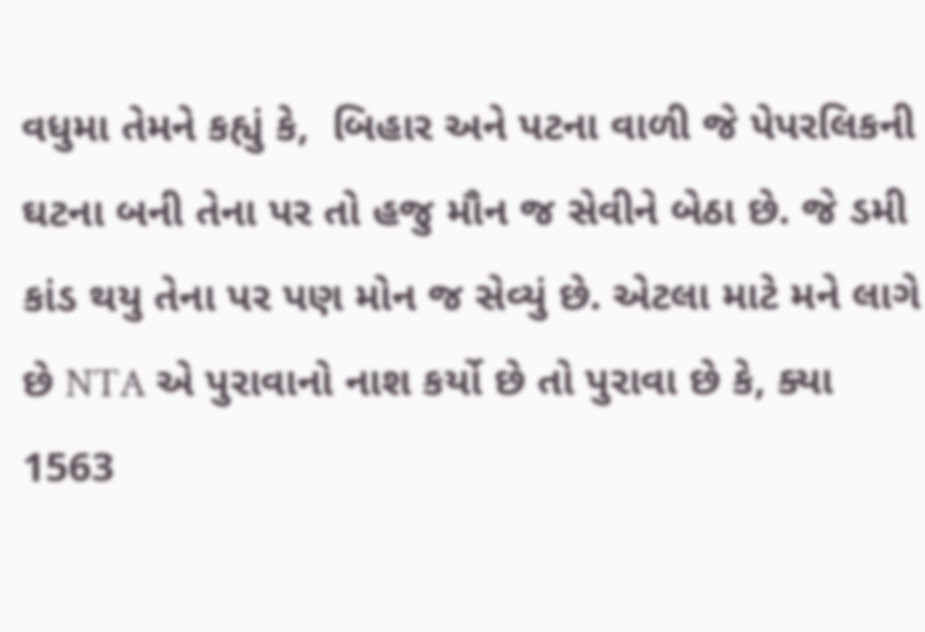વધુમા તેમને કહ્યું કે,  બિહાર અને પટના વાળી જે પેપરલિકની ઘટના બની તેના પર તો હજુ મૌન જ સેવીને બેઠા છે. જે ડમી કાંડ થયુ તેના પર પણ મોન જ સેવ્યું છે. એટલા માટે મને લાગે છે NTA એ પુરાવાનો નાશ કર્યો છે તો પુરાવા છે કે, ક્યા 1563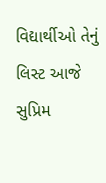વિદ્યાર્થીઓ તેનું લિસ્ટ આજે સુપ્રિમ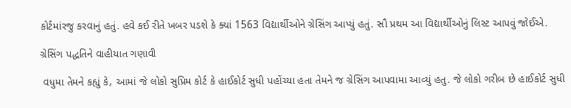કોર્ટમાંરજુ કરવાનું હતું. હવે કઈ રીતે ખબર પડશે કે ક્યાં 1563 વિદ્યાર્થીઓને ગ્રેસિંગ આપ્યું હતું. સૌ પ્રથમ આ વિદ્યાર્થીઓનું લિસ્ટ આપવું જોઈએ.

ગ્રેસિંગ પદ્ધતિને વાહીયાત ગણાવી

 વધુમા તેમને કહ્યું કે, આમાં જે લોકો સુપ્રિમ કોર્ટ કે હાઈકોર્ટ સુધી પહોંચ્યા હતા તેમને જ ગ્રેસિંગ આપવામા આવ્યું હતુ. જે લોકો ગરીબ છે હાઈકોર્ટ સુધી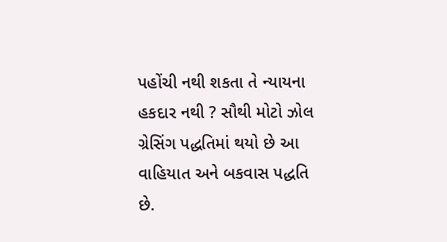પહોંચી નથી શકતા તે ન્યાયના હકદાર નથી ? સૌથી મોટો ઝોલ ગ્રેસિંગ પદ્ધતિમાં થયો છે આ વાહિયાત અને બકવાસ પદ્ધતિ છે.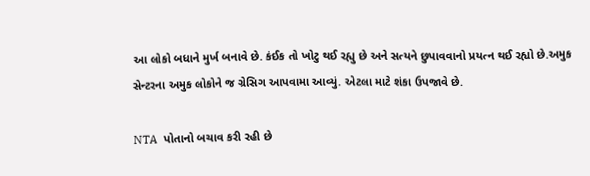આ લોકો બધાને મુર્ખ બનાવે છે. કંઈક તો ખોટુ થઈ રહ્યુ છે અને સત્યને છુપાવવાનો પ્રયત્ન થઈ રહ્યો છે.અમુક સેન્ટરના અમુક લોકોને જ ગ્રેસિગ આપવામા આવ્યું. એટલા માટે શંકા ઉપજાવે છે.

NTA  પોતાનો બચાવ કરી રહી છે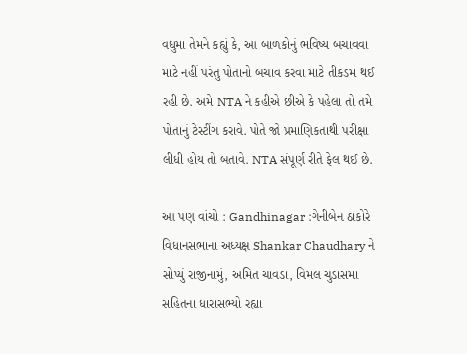વધુમા તેમને કહ્યું કે, આ બાળકોનું ભવિષ્ય બચાવવા માટે નહીં પરંતુ પોતાનો બચાવ કરવા માટે તીકડમ થઈ રહી છે. અમે NTA ને કહીએ છીએ કે પહેલા તો તમે પોતાનું ટેસ્ટીંગ કરાવે. પોતે જો પ્રમાણિકતાથી પરીક્ષા લીધી હોય તો બતાવે. NTA સંપૂર્ણ રીતે ફેલ થઈ છે.

આ પણ વાંચો : Gandhinagar :ગેનીબેન ઠાકોરે વિધાનસભાના અધ્યક્ષ Shankar Chaudhary ને સોપ્યું રાજીનામું, અમિત ચાવડા, વિમલ ચુડાસમા સહિતના ધારાસભ્યો રહ્યા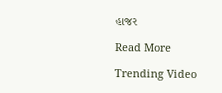હાજર

Read More

Trending Video